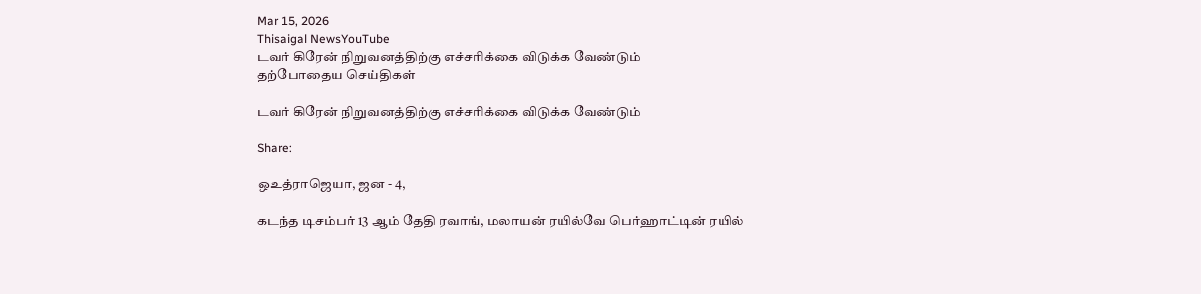Mar 15, 2026
Thisaigal NewsYouTube
டவர் கிரேன் நிறுவனத்திற்கு எச்சரிக்கை விடுக்க வேண்டும்
தற்போதைய செய்திகள்

டவர் கிரேன் நிறுவனத்திற்கு எச்சரிக்கை விடுக்க வேண்டும்

Share:

ஒஉத்ராஜெயா, ஜன - 4,

கடந்த டிசம்பர் 13 ஆம் தேதி ரவாங், மலாயன் ரயில்வே பெர்ஹாட்டின் ரயில்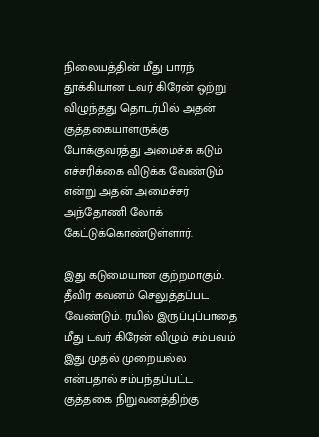நிலையத்தின் மீது பாரந் தூக்கியான டவர் கிரேன் ஒற்று விழுந்தது தொடர்பில் அதன் குத்தகையாளருக்கு போக்குவரத்து அமைச்சு கடும் எச்சரிக்கை விடுக்க வேண்டும் என்று அதன் அமைச்சர் அந்தோணி லோக் கேட்டுக்கொண்டுள்ளார்.

இது கடுமையான குற்றமாகும். தீவிர கவனம் செலுத்தப்பட வேண்டும். ரயில் இருப்புப்பாதை மீது டவர் கிரேன் விழும் சம்பவம் இது முதல் முறையல்ல என்பதால் சம்பந்தப்பட்ட குத்தகை நிறுவனத்திற்கு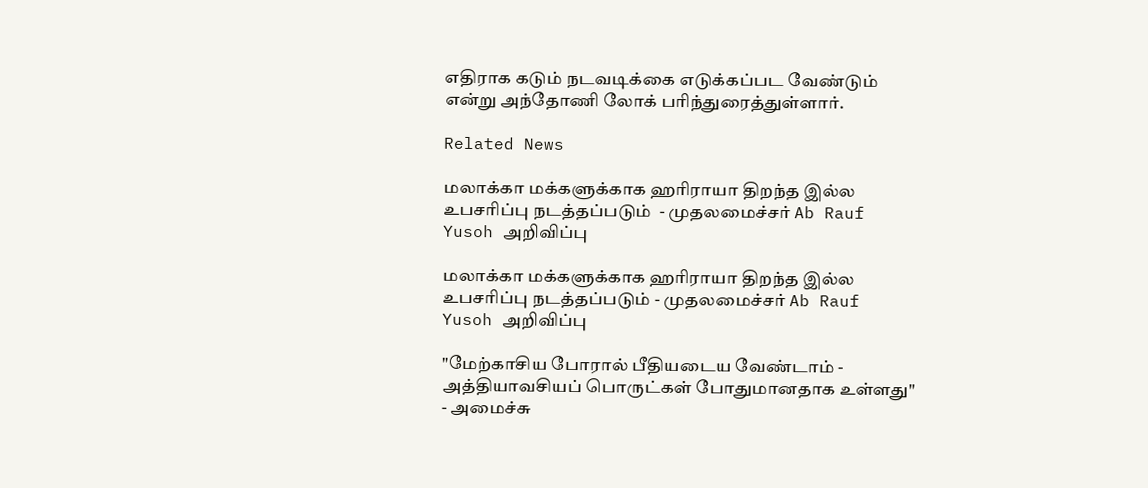எதிராக கடும் நடவடிக்கை எடுக்கப்பட வேண்டும் என்று அந்தோணி லோக் பரிந்துரைத்துள்ளார்.

Related News

மலாக்கா மக்களுக்காக ஹரிராயா திறந்த இல்ல உபசரிப்பு நடத்தப்படும்  - முதலமைச்சர் Ab Rauf Yusoh அறிவிப்பு

மலாக்கா மக்களுக்காக ஹரிராயா திறந்த இல்ல உபசரிப்பு நடத்தப்படும் - முதலமைச்சர் Ab Rauf Yusoh அறிவிப்பு

"மேற்காசிய போரால் பீதியடைய வேண்டாம் - அத்தியாவசியப் பொருட்கள் போதுமானதாக உள்ளது" - அமைச்சு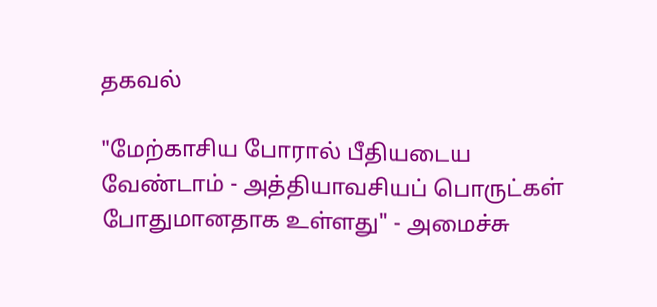தகவல்

"மேற்காசிய போரால் பீதியடைய வேண்டாம் - அத்தியாவசியப் பொருட்கள் போதுமானதாக உள்ளது" - அமைச்சு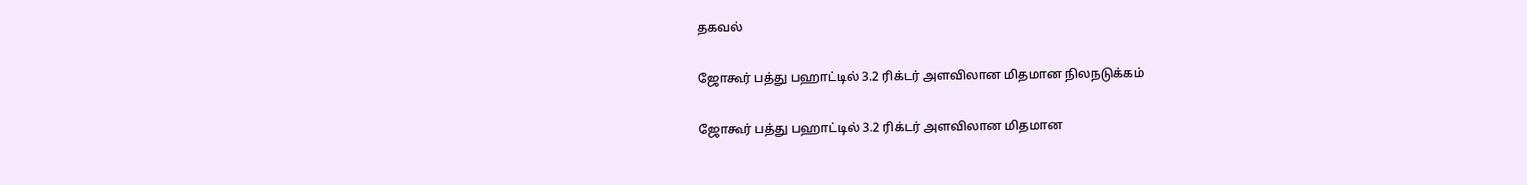தகவல்

ஜோகூர் பத்து பஹாட்டில் 3.2 ரிக்டர் அளவிலான மிதமான நிலநடுக்கம்

ஜோகூர் பத்து பஹாட்டில் 3.2 ரிக்டர் அளவிலான மிதமான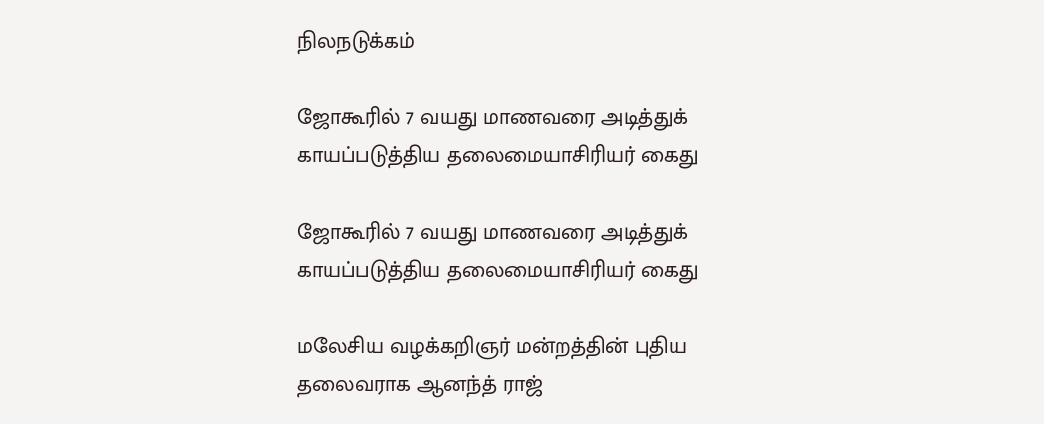நிலநடுக்கம்

ஜோகூரில் 7 வயது மாணவரை அடித்துக் காயப்படுத்திய தலைமையாசிரியர் கைது

ஜோகூரில் 7 வயது மாணவரை அடித்துக் காயப்படுத்திய தலைமையாசிரியர் கைது

மலேசிய வழக்கறிஞர் மன்றத்தின் புதிய தலைவராக ஆனந்த் ராஜ்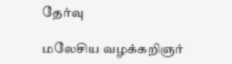தேர்வு

மலேசிய வழக்கறிஞர்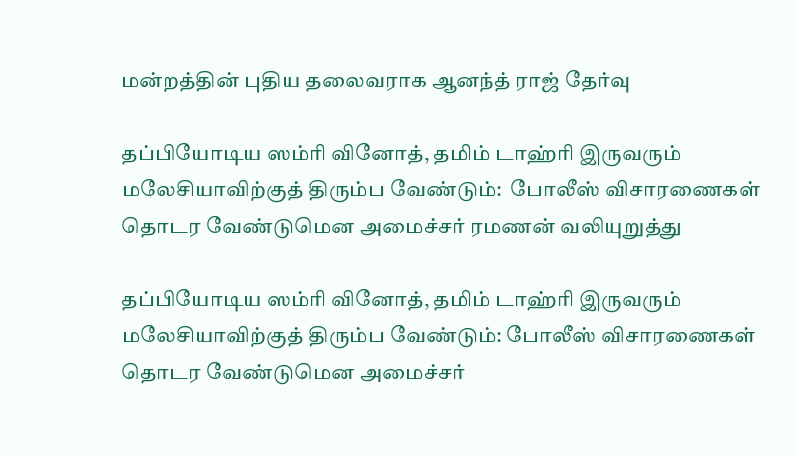மன்றத்தின் புதிய தலைவராக ஆனந்த் ராஜ் தேர்வு

தப்பியோடிய ஸம்ரி வினோத், தமிம் டாஹ்ரி இருவரும் மலேசியாவிற்குத் திரும்ப வேண்டும்:  போலீஸ் விசாரணைகள் தொடர வேண்டுமென அமைச்சர் ரமணன் வலியுறுத்து

தப்பியோடிய ஸம்ரி வினோத், தமிம் டாஹ்ரி இருவரும் மலேசியாவிற்குத் திரும்ப வேண்டும்: போலீஸ் விசாரணைகள் தொடர வேண்டுமென அமைச்சர்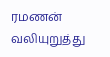ரமணன் வலியுறுத்து